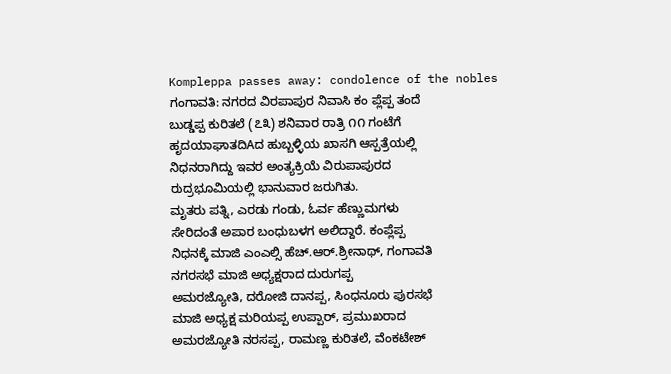Kompleppa passes away: condolence of the nobles
ಗಂಗಾವತಿ: ನಗರದ ವಿರಪಾಪುರ ನಿವಾಸಿ ಕಂ ಪ್ಲೆಪ್ಪ ತಂದೆ
ಬುಡ್ಡಪ್ಪ ಕುರಿತಲೆ (೭೩) ಶನಿವಾರ ರಾತ್ರಿ ೧೧ ಗಂಟೆಗೆ
ಹೃದಯಾಘಾತದಿAದ ಹುಬ್ಬಳ್ಳಿಯ ಖಾಸಗಿ ಆಸ್ಪತ್ರೆಯಲ್ಲಿ
ನಿಧನರಾಗಿದ್ದು ಇವರ ಅಂತ್ಯಕ್ರಿಯೆ ವಿರುಪಾಪುರದ
ರುದ್ರಭೂಮಿಯಲ್ಲಿ ಭಾನುವಾರ ಜರುಗಿತು.
ಮೃತರು ಪತ್ನಿ, ಎರಡು ಗಂಡು, ಓರ್ವ ಹೆಣ್ಣುಮಗಳು
ಸೇರಿದಂತೆ ಅಪಾರ ಬಂಧುಬಳಗ ಅಲಿದ್ದಾರೆ. ಕಂಪ್ಲೆಪ್ಪ
ನಿಧನಕ್ಕೆ ಮಾಜಿ ಎಂಎಲ್ಸಿ ಹೆಚ್.ಆರ್.ಶ್ರೀನಾಥ್, ಗಂಗಾವತಿ
ನಗರಸಭೆ ಮಾಜಿ ಅಧ್ಯಕ್ಷರಾದ ದುರುಗಪ್ಪ
ಅಮರಜ್ಯೋತಿ, ದರೋಜಿ ದಾನಪ್ಪ, ಸಿಂಧನೂರು ಪುರಸಭೆ
ಮಾಜಿ ಅಧ್ಯಕ್ಷ ಮರಿಯಪ್ಪ ಉಪ್ಪಾರ್, ಪ್ರಮುಖರಾದ
ಅಮರಜ್ಯೋತಿ ನರಸಪ್ಪ, ರಾಮಣ್ಣ ಕುರಿತಲೆ, ವೆಂಕಟೇಶ್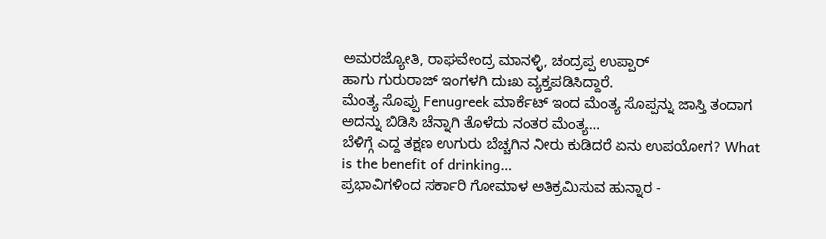ಅಮರಜ್ಯೋತಿ, ರಾಘವೇಂದ್ರ ಮಾನಳ್ಳಿ, ಚಂದ್ರಪ್ಪ ಉಪ್ಪಾರ್
ಹಾಗು ಗುರುರಾಜ್ ಇಂಗಳಗಿ ದುಃಖ ವ್ಯಕ್ತಪಡಿಸಿದ್ದಾರೆ.
ಮೆಂತ್ಯ ಸೊಪ್ಪು Fenugreek ಮಾರ್ಕೆಟ್ ಇಂದ ಮೆಂತ್ಯ ಸೊಪ್ಪನ್ನು ಜಾಸ್ತಿ ತಂದಾಗ ಅದನ್ನು ಬಿಡಿಸಿ ಚೆನ್ನಾಗಿ ತೊಳೆದು ನಂತರ ಮೆಂತ್ಯ…
ಬೆಳಿಗ್ಗೆ ಎದ್ದ ತಕ್ಷಣ ಉಗುರು ಬೆಚ್ಚಗಿನ ನೀರು ಕುಡಿದರೆ ಏನು ಉಪಯೋಗ? What is the benefit of drinking…
ಪ್ರಭಾವಿಗಳಿಂದ ಸರ್ಕಾರಿ ಗೋಮಾಳ ಅತಿಕ್ರಮಿಸುವ ಹುನ್ನಾರ -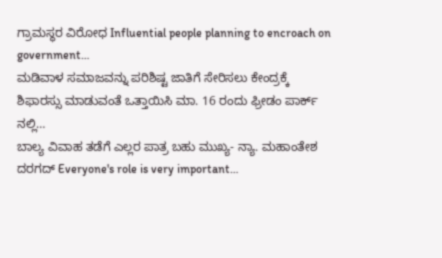ಗ್ರಾಮಸ್ಥರ ವಿರೋಧ Influential people planning to encroach on government…
ಮಡಿವಾಳ ಸಮಾಜವನ್ನು ಪರಿಶಿಷ್ಟ ಜಾತಿಗೆ ಸೇರಿಸಲು ಕೇಂದ್ರಕ್ಕೆ ಶಿಫಾರಸ್ಸು ಮಾಡುವಂತೆ ಒತ್ತಾಯಿಸಿ ಮಾ. 16 ರಂದು ಫ್ರೀಡಂ ಪಾರ್ಕ್ ನಲ್ಲಿ…
ಬಾಲ್ಯ ವಿವಾಹ ತಡೆಗೆ ಎಲ್ಲರ ಪಾತ್ರ ಬಹು ಮುಖ್ಯ- ನ್ಯಾ. ಮಹಾಂತೇಶ ದರಗದ್ Everyone's role is very important…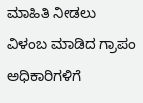ಮಾಹಿತಿ ನೀಡಲು ವಿಳಂಬ ಮಾಡಿದ ಗ್ರಾಪಂ ಅಧಿಕಾರಿಗಳಿಗೆ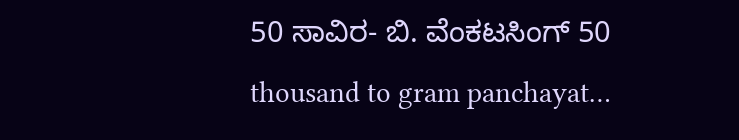50 ಸಾವಿರ- ಬಿ. ವೆಂಕಟಸಿಂಗ್ 50 thousand to gram panchayat…